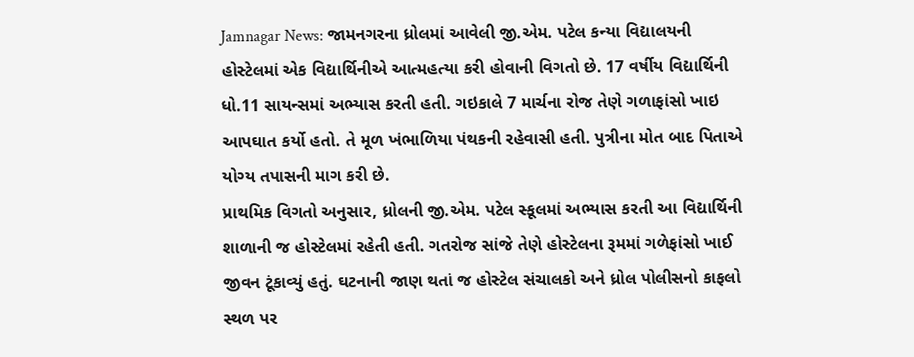Jamnagar News: જામનગરના ધ્રોલમાં આવેલી જી.એમ. પટેલ કન્યા વિદ્યાલયની હોસ્ટેલમાં એક વિદ્યાર્થિનીએ આત્મહત્યા કરી હોવાની વિગતો છે. 17 વર્ષીય વિદ્યાર્થિની ધો.11 સાયન્સમાં અભ્યાસ કરતી હતી. ગઇકાલે 7 માર્ચના રોજ તેણે ગળાફાંસો ખાઇ આપઘાત કર્યો હતો. તે મૂળ ખંભાળિયા પંથકની રહેવાસી હતી. પુત્રીના મોત બાદ પિતાએ યોગ્ય તપાસની માગ કરી છે.
પ્રાથમિક વિગતો અનુસાર, ધ્રોલની જી.એમ. પટેલ સ્કૂલમાં અભ્યાસ કરતી આ વિદ્યાર્થિની શાળાની જ હોસ્ટેલમાં રહેતી હતી. ગતરોજ સાંજે તેણે હોસ્ટેલના રૂમમાં ગળેફાંસો ખાઈ જીવન ટૂંકાવ્યું હતું. ઘટનાની જાણ થતાં જ હોસ્ટેલ સંચાલકો અને ધ્રોલ પોલીસનો કાફલો સ્થળ પર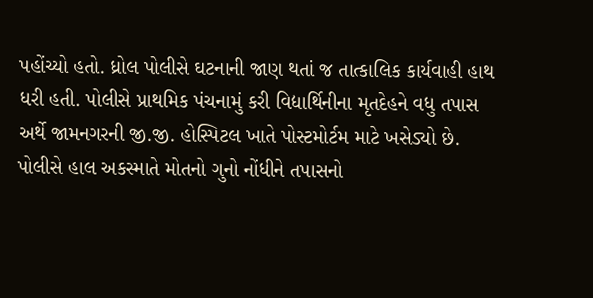પહોંચ્યો હતો. ધ્રોલ પોલીસે ઘટનાની જાણ થતાં જ તાત્કાલિક કાર્યવાહી હાથ ધરી હતી. પોલીસે પ્રાથમિક પંચનામું કરી વિદ્યાર્થિનીના મૃતદેહને વધુ તપાસ અર્થે જામનગરની જી.જી. હોસ્પિટલ ખાતે પોસ્ટમોર્ટમ માટે ખસેડ્યો છે. પોલીસે હાલ અકસ્માતે મોતનો ગુનો નોંધીને તપાસનો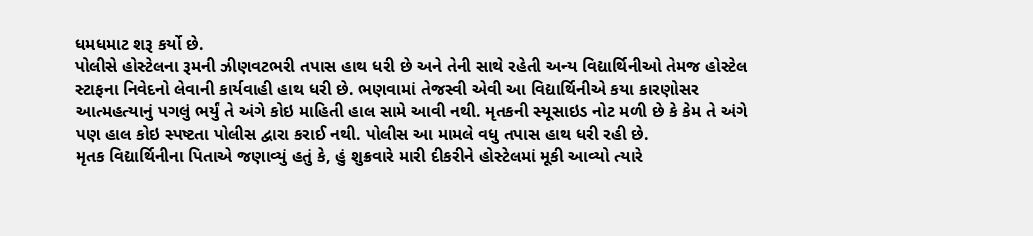ધમધમાટ શરૂ કર્યો છે.
પોલીસે હોસ્ટેલના રૂમની ઝીણવટભરી તપાસ હાથ ધરી છે અને તેની સાથે રહેતી અન્ય વિદ્યાર્થિનીઓ તેમજ હોસ્ટેલ સ્ટાફના નિવેદનો લેવાની કાર્યવાહી હાથ ધરી છે. ભણવામાં તેજસ્વી એવી આ વિદ્યાર્થિનીએ કયા કારણોસર આત્મહત્યાનું પગલું ભર્યું તે અંગે કોઇ માહિતી હાલ સામે આવી નથી. મૃતકની સ્યૂસાઇડ નોટ મળી છે કે કેમ તે અંગે પણ હાલ કોઇ સ્પષ્ટતા પોલીસ દ્વારા કરાઈ નથી. પોલીસ આ મામલે વધુ તપાસ હાથ ધરી રહી છે.
મૃતક વિદ્યાર્થિનીના પિતાએ જણાવ્યું હતું કે, હું શુક્રવારે મારી દીકરીને હોસ્ટેલમાં મૂકી આવ્યો ત્યારે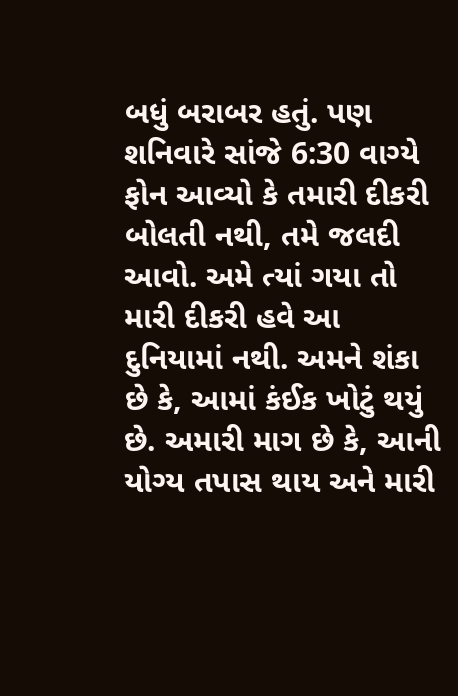બધું બરાબર હતું. પણ શનિવારે સાંજે 6:30 વાગ્યે ફોન આવ્યો કે તમારી દીકરી બોલતી નથી, તમે જલદી આવો. અમે ત્યાં ગયા તો મારી દીકરી હવે આ દુનિયામાં નથી. અમને શંકા છે કે, આમાં કંઈક ખોટું થયું છે. અમારી માગ છે કે, આની યોગ્ય તપાસ થાય અને મારી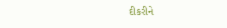દીકરીને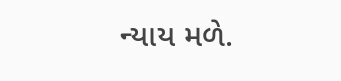ન્યાય મળે.